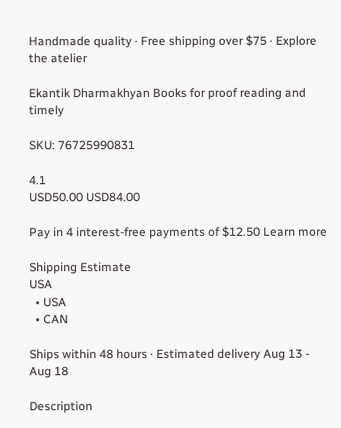Handmade quality · Free shipping over $75 · Explore the atelier

Ekantik Dharmakhyan Books for proof reading and timely

SKU: 76725990831

4.1
USD50.00 USD84.00

Pay in 4 interest-free payments of $12.50 Learn more

Shipping Estimate
USA
  • USA
  • CAN

Ships within 48 hours · Estimated delivery Aug 13 - Aug 18

Description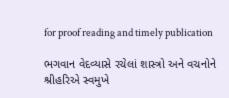for proof reading and timely publication

ભગવાન વેદવ્યાસે રચેલાં શાસ્ત્રો અને વચનોને શ્રીહરિએ સ્વમુખે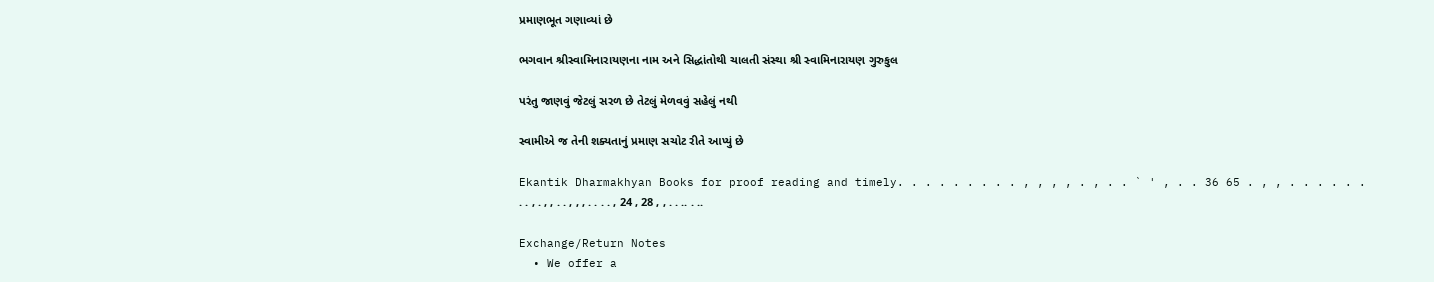પ્રમાણભૂત ગણાવ્યાં છે

ભગવાન શ્રીસ્વામિનારાયણના નામ અને સિદ્ધાંતોથી ચાલતી સંસ્થા શ્રી સ્વામિનારાયણ ગુરુકુલ

પરંતુ જાણવું જેટલું સરળ છે તેટલું મેળવવું સહેલું નથી

સ્વામીએ જ તેની શક્યતાનું પ્રમાણ સચોટ રીતે આપ્યું છે

Ekantik Dharmakhyan Books for proof reading and timely. . . . . . . . . , , , , . , . . ` ' , . . 36 65 . , , . . . . . . . . , . , , . . , , , . . . . , 24 , 28 , , . . .. . ..

Exchange/Return Notes
  • We offer a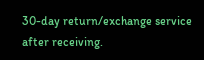30-day return/exchange service after receiving.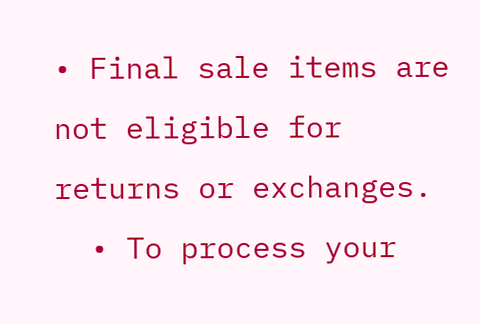• Final sale items are not eligible for returns or exchanges.
  • To process your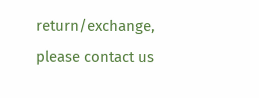return/exchange, please contact us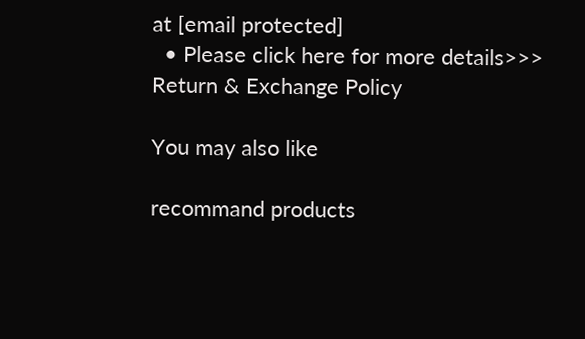at [email protected]
  • Please click here for more details>>> Return & Exchange Policy

You may also like

recommand products